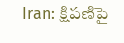Iran: క్షిపణిపై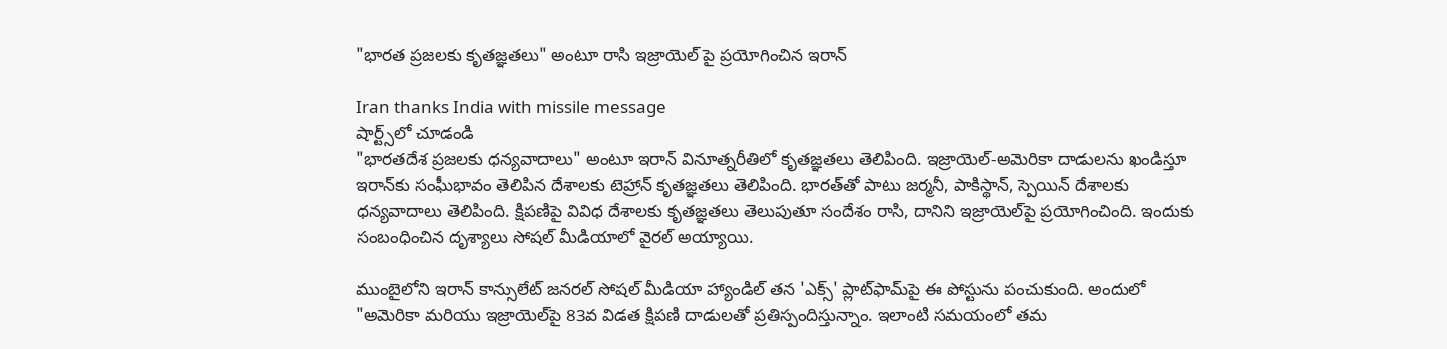"భారత ప్రజలకు కృతజ్ఞతలు" అంటూ రాసి ఇజ్రాయెల్ పై ప్రయోగించిన ఇరాన్

Iran thanks India with missile message
షార్ట్స్‌లో చూడండి
"భారతదేశ ప్రజలకు ధన్యవాదాలు" అంటూ ఇరాన్ వినూత్నరీతిలో కృతజ్ఞతలు తెలిపింది. ఇజ్రాయెల్-అమెరికా దాడులను ఖండిస్తూ ఇరాన్‌కు సంఘీభావం తెలిపిన దేశాలకు టెహ్రాన్ కృతజ్ఞతలు తెలిపింది. భారత్‌తో పాటు జర్మనీ, పాకిస్థాన్, స్పెయిన్ దేశాలకు ధన్యవాదాలు తెలిపింది. క్షిపణిపై వివిధ దేశాలకు కృతజ్ఞతలు తెలుపుతూ సందేశం రాసి, దానిని ఇజ్రాయెల్‌పై ప్రయోగించింది. ఇందుకు సంబంధించిన దృశ్యాలు సోషల్ మీడియాలో వైరల్ అయ్యాయి.

ముంబైలోని ఇరాన్ కాన్సులేట్ జనరల్ సోషల్ మీడియా హ్యాండిల్ తన 'ఎక్స్' ప్లాట్‌ఫామ్‌పై ఈ పోస్టును పంచుకుంది. అందులో "అమెరికా మరియు ఇజ్రాయెల్‌పై 83వ విడత క్షిపణి దాడులతో ప్రతిస్పందిస్తున్నాం. ఇలాంటి సమయంలో తమ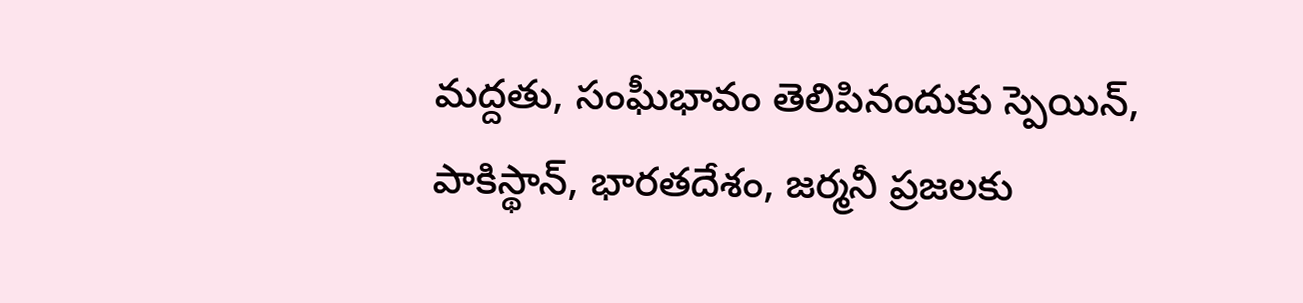మద్దతు, సంఘీభావం తెలిపినందుకు స్పెయిన్, పాకిస్థాన్, భారతదేశం, జర్మనీ ప్రజలకు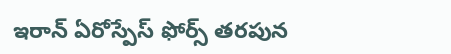ఇరాన్ ఏరోస్పేస్ ఫోర్స్ తరపున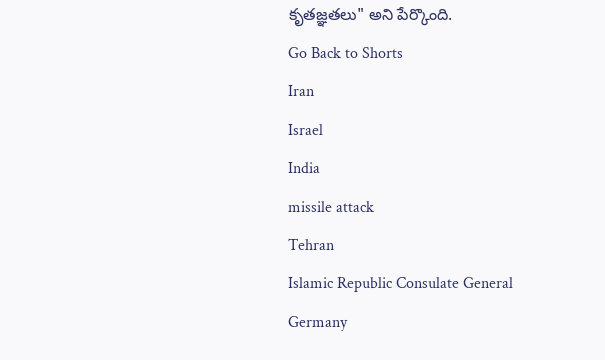కృతజ్ఞతలు" అని పేర్కొంది.
Go Back to Shorts
Iran
Israel
India
missile attack
Tehran
Islamic Republic Consulate General
Germany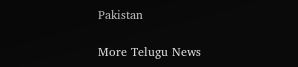Pakistan

More Telugu News